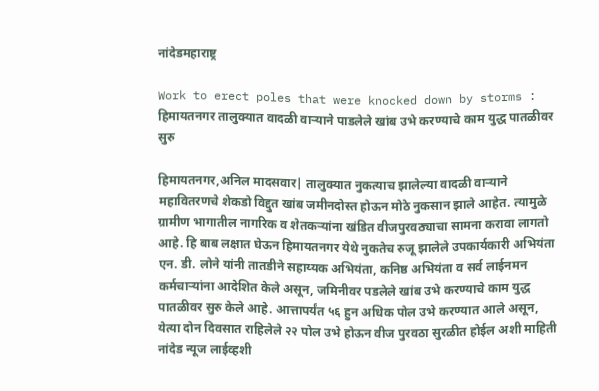नांदेडमहाराष्ट्र

Work to erect poles that were knocked down by storms : हिमायतनगर तालुक्यात वादळी वाऱ्याने पाडलेले खांब उभे करण्याचे काम युद्ध पातळीवर सुरु

हिमायतनगर,अनिल मादसवार| तालुक्यात नुकत्याच झालेल्या वादळी वाऱ्याने महावितरणचे शेकडो विद्दुत खांब जमीनदोस्त होऊन मोठे नुकसान झाले आहेत. त्यामुळे ग्रामीण भागातील नागरिक व शेतकऱ्यांना खंडित वीजपुरवठ्याचा सामना करावा लागतो आहे. हि बाब लक्षात घेऊन हिमायतनगर येथे नुकतेच रुजू झालेले उपकार्यकारी अभियंता एन. डी. लोने यांनी तातडीने सहाय्यक अभियंता, कनिष्ठ अभियंता व सर्व लाईनमन कर्मचाऱ्यांना आदेशित केले असून, जमिनीवर पडलेले खांब उभे करण्याचे काम युद्ध पातळीवर सुरु केले आहे. आत्तापर्यंत ५६ हुन अधिक पोल उभे करण्यात आले असून, येत्या दोन दिवसात राहिलेले २२ पोल उभे होऊन वीज पुरवठा सुरळीत होईल अशी माहिती नांदेड न्यूज लाईव्हशी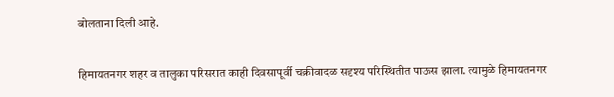बोलताना दिली आहे.

हिमायतनगर शहर व तालुका परिसरात काही दिवसापूर्वी चक्रीवादळ सदृश्य परिस्थितीत पाऊस झाला. त्यामुळे हिमायतनगर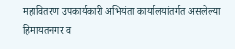महावितरण उपकार्यकारी अभियंता कार्यालयांतर्गत असलेल्या हिमायतनगर व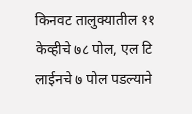किनवट तालुक्यातील ११ केव्हीचे ७८ पोल, एल टि लाईनचे ७ पोल पडल्याने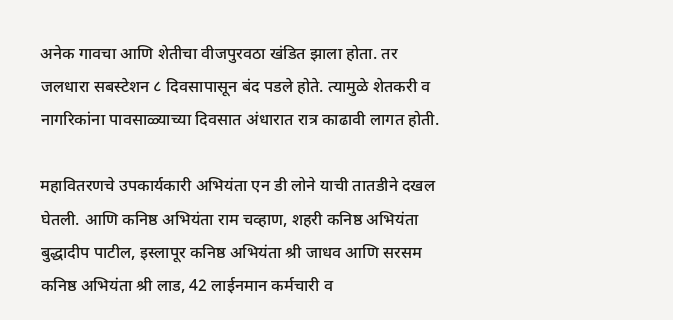अनेक गावचा आणि शेतीचा वीजपुरवठा खंडित झाला होता. तर जलधारा सबस्टेशन ८ दिवसापासून बंद पडले होते. त्यामुळे शेतकरी व नागरिकांना पावसाळ्याच्या दिवसात अंधारात रात्र काढावी लागत होती.

महावितरणचे उपकार्यकारी अभियंता एन डी लोने याची तातडीने दखल घेतली. आणि कनिष्ठ अभियंता राम चव्हाण, शहरी कनिष्ठ अभियंता बुद्धादीप पाटील, इस्लापूर कनिष्ठ अभियंता श्री जाधव आणि सरसम कनिष्ठ अभियंता श्री लाड, 42 लाईनमान कर्मचारी व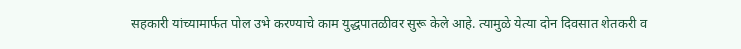सहकारी यांच्यामार्फत पोल उभे करण्याचे काम युद्धपातळीवर सुरू केले आहे. त्यामुळे येत्या दोन दिवसात शेतकरी व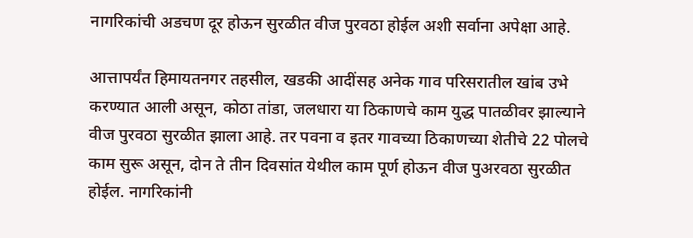नागरिकांची अडचण दूर होऊन सुरळीत वीज पुरवठा होईल अशी सर्वाना अपेक्षा आहे.

आत्तापर्यंत हिमायतनगर तहसील, खडकी आदींसह अनेक गाव परिसरातील खांब उभे करण्यात आली असून, कोठा तांडा, जलधारा या ठिकाणचे काम युद्ध पातळीवर झाल्याने वीज पुरवठा सुरळीत झाला आहे. तर पवना व इतर गावच्या ठिकाणच्या शेतीचे 22 पोलचे काम सुरू असून, दोन ते तीन दिवसांत येथील काम पूर्ण होऊन वीज पुअरवठा सुरळीत होईल. नागरिकांनी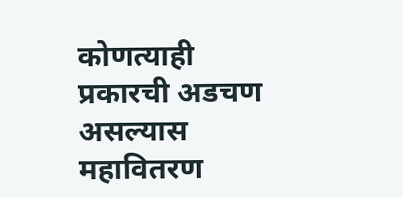कोणत्याही प्रकारची अडचण असल्यास महावितरण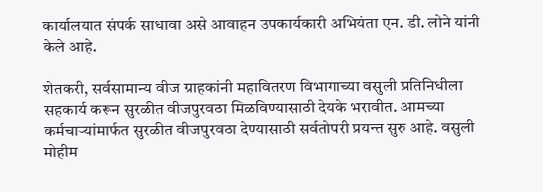कार्यालयात संपर्क साधावा असे आवाहन उपकार्यकारी अभियंता एन. डी. लोने यांनी केले आहे.

शेतकरी, सर्वसामान्य वीज ग्राहकांनी महावितरण विभागाच्या वसुली प्रतिनिधीला सहकार्य करून सुरळीत वीजपुरवठा मिळविण्यासाठी देयके भरावीत. आमच्या कर्मचाऱ्यांमार्फत सुरळीत वीजपुरवठा देण्यासाठी सर्वतोपरी प्रयन्त सुरु आहे. वसुली मोहीम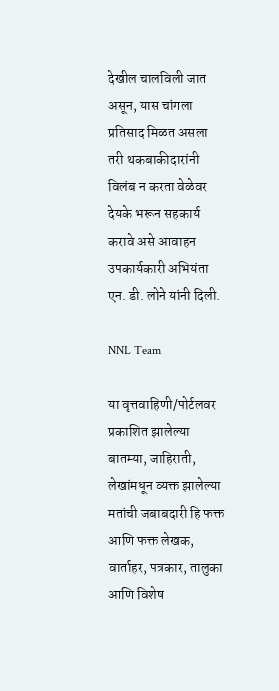देखील चालविली जात असून, यास चांगला प्रतिसाद मिळत असला तरी थकबाकीदारांनी विलंब न करता वेळेवर देयके भरून सहकार्य करावे असे आवाहन उपकार्यकारी अभियंता एन. डी. लोने यांनी दिली.

NNL Team

या वृत्तवाहिणी/पोर्टलवर प्रकाशित झालेल्या बातम्या, जाहिराती, लेखांमधून व्यक्त झालेल्या मतांची जबाबदारी हि फक्त आणि फक्त लेखक, वार्ताहर, पत्रकार, तालुका आणि विशेष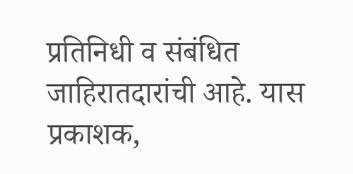प्रतिनिधी व संबंधित जाहिरातदारांची आहे. यास प्रकाशक,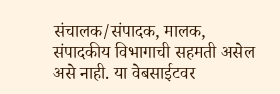संचालक/संपादक, मालक, संपादकीय विभागाची सहमती असेल असे नाही. या वेबसाईटवर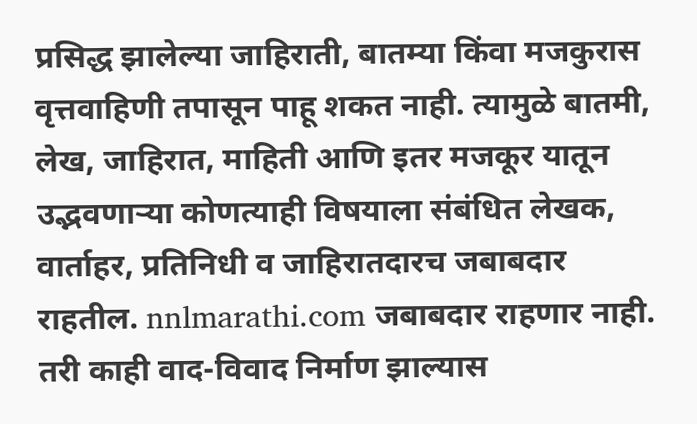प्रसिद्ध झालेल्या जाहिराती, बातम्या किंवा मजकुरास वृत्तवाहिणी तपासून पाहू शकत नाही. त्यामुळे बातमी, लेख, जाहिरात, माहिती आणि इतर मजकूर यातून उद्भवणाऱ्या कोणत्याही विषयाला संबंधित लेखक, वार्ताहर, प्रतिनिधी व जाहिरातदारच जबाबदार राहतील. nnlmarathi.com जबाबदार राहणार नाही. तरी काही वाद-विवाद निर्माण झाल्यास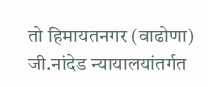तो हिमायतनगर (वाढोणा) जी.नांदेड न्यायालयांतर्गत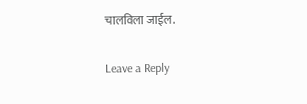चालविला जाईल.

Leave a Reply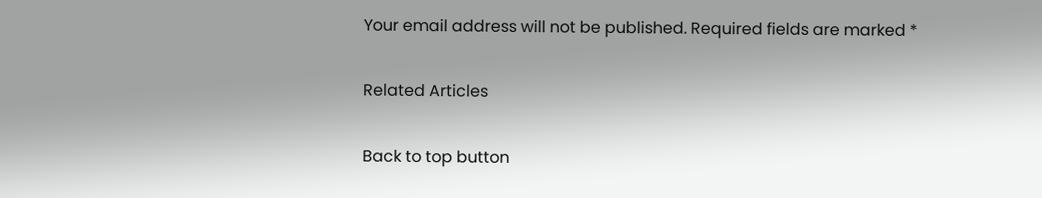Your email address will not be published. Required fields are marked *

Related Articles

Back to top button